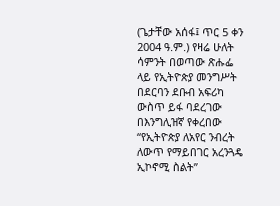(ጌታቸው አሰፋ፤ ጥር 5 ቀን 2004 ዓ.ም.) የዛሬ ሁለት ሳምንት በወጣው ጽሑፌ ላይ የኢትዮጵያ መንግሥት በደርባን ደቡብ አፍሪካ ውስጥ ይፋ ባደረገው በእንግሊዝኛ የቀረበው “የኢትዮጵያ ለአየር ንብረት ለውጥ የማይበገር አረንጓዴ ኢኮኖሚ ስልት”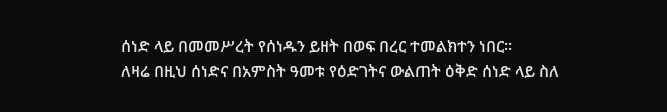ሰነድ ላይ በመመሥረት የሰነዱን ይዘት በወፍ በረር ተመልክተን ነበር።
ለዛሬ በዚህ ሰነድና በአምስት ዓመቱ የዕድገትና ውልጠት ዕቅድ ሰነድ ላይ ስለ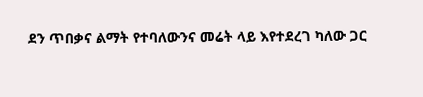ደን ጥበቃና ልማት የተባለውንና መሬት ላይ እየተደረገ ካለው ጋር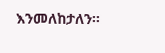እንመለከታለን።